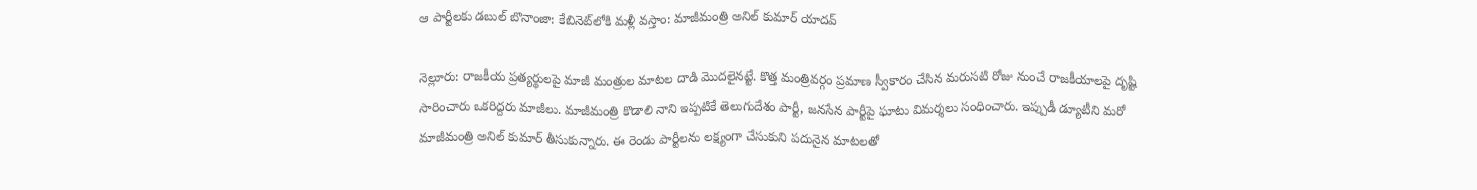ఆ పార్టీలకు డబుల్ బొనాంజా: కేబినెట్‌లోకి మళ్లీ వస్తాం: మాజీమంత్రి అనిల్ కుమార్ యాదవ్

నెల్లూరు: రాజకీయ ప్రత్యర్థులపై మాజీ మంత్రుల మాటల దాడి మొదలైనట్టే. కొత్త మంత్రివర్గం ప్రమాణ స్వీకారం చేసిన మరుసటి రోజు నుంచే రాజకీయాలపై దృష్టి సారించారు ఒకరిద్దరు మాజీలు. మాజీమంత్రి కొడాలి నాని ఇప్పటికే తెలుగుదేశం పార్టీ, జనసేన పార్టీపై ఘాటు విమర్శలు సంధించారు. ఇప్పుడీ డ్యూటీని మరో మాజీమంత్రి అనిల్ కుమార్ తీసుకున్నారు. ఈ రెండు పార్టీలను లక్ష్యంగా చేసుకుని పదునైన మాటలతో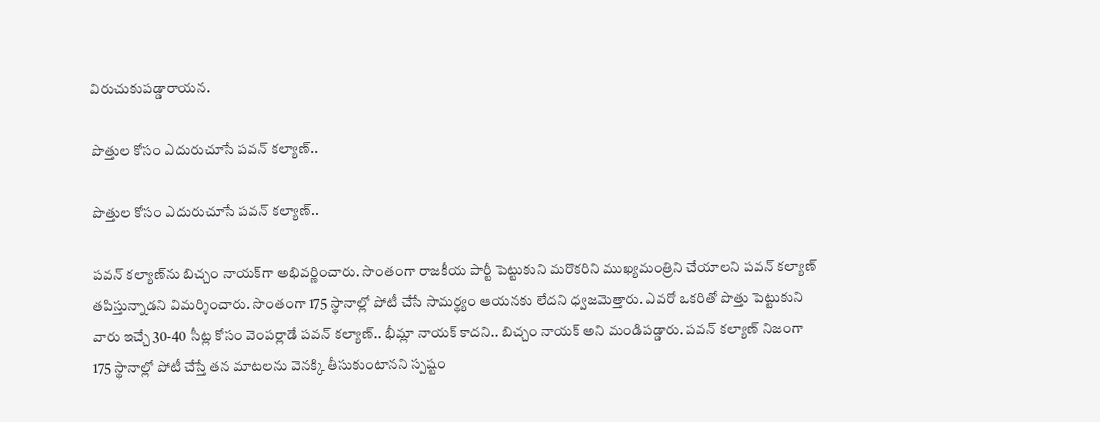విరుచుకుపడ్డారాయన.

పొత్తుల కోసం ఎదురుచూసే పవన్ కల్యాణ్..

పొత్తుల కోసం ఎదురుచూసే పవన్ కల్యాణ్..

పవన్ కల్యాణ్‌ను బిచ్చం నాయక్‌గా అభివర్ణించారు. సొంతంగా రాజకీయ పార్టీ పెట్టుకుని మరొకరిని ముఖ్యమంత్రిని చేయాలని పవన్ కల్యాణ్ తపిస్తున్నాడని విమర్శించారు. సొంతంగా 175 స్థానాల్లో పోటీ చేసే సామర్థ్యం ఆయనకు లేదని ధ్వజమెత్తారు. ఎవరో ఒకరితో పొత్తు పెట్టుకుని వారు ఇచ్చే 30-40 సీట్ల కోసం వెంపర్లాడే పవన్ కల్యాణ్.. భీమ్లా నాయక్ కాదని.. బిచ్చం నాయక్ అని మండిపడ్డారు. పవన్ కల్యాణ్ నిజంగా 175 స్థానాల్లో పోటీ చేస్తే తన మాటలను వెనక్కి తీసుకుంటానని స్పష్టం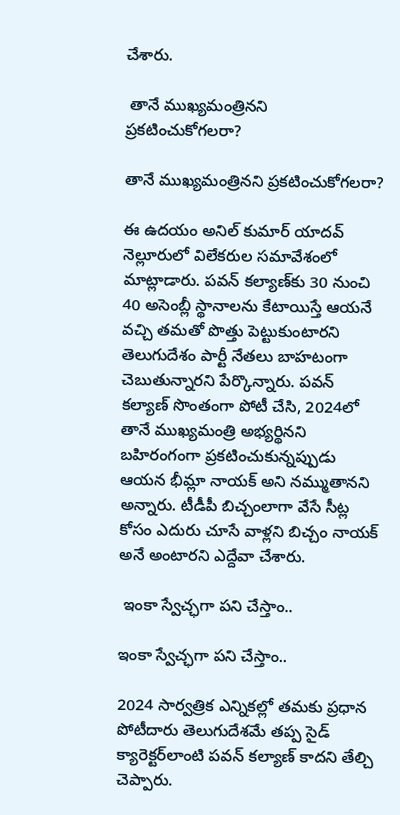చేశారు.

 తానే ముఖ్యమంత్రినని ప్రకటించుకోగలరా?

తానే ముఖ్యమంత్రినని ప్రకటించుకోగలరా?

ఈ ఉదయం అనిల్ కుమార్ యాదవ్ నెల్లూరులో విలేకరుల సమావేశంలో మాట్లాడారు. పవన్ కల్యాణ్‌కు 30 నుంచి 40 అసెంబ్లీ స్థానాలను కేటాయిస్తే ఆయనే వచ్చి తమతో పొత్తు పెట్టుకుంటారని తెలుగుదేశం పార్టీ నేతలు బాహటంగా చెబుతున్నారని పేర్కొన్నారు. పవన్ కల్యాణ్ సొంతంగా పోటీ చేసి, 2024లో తానే ముఖ్యమంత్రి అభ్యర్థినని బహిరంగంగా ప్రకటించుకున్నప్పుడు ఆయన భీమ్లా నాయక్ అని నమ్ముతానని అన్నారు. టీడీపీ బిచ్చంలాగా వేసే సీట్ల కోసం ఎదురు చూసే వాళ్లని బిచ్చం నాయక్ అనే అంటారని ఎద్దేవా చేశారు.

 ఇంకా స్వేచ్ఛగా పని చేస్తాం..

ఇంకా స్వేచ్ఛగా పని చేస్తాం..

2024 సార్వత్రిక ఎన్నికల్లో తమకు ప్రధాన పోటీదారు తెలుగుదేశమే తప్ప సైడ్ క్యారెక్టర్‌లాంటి పవన్ కల్యాణ్ కాదని తేల్చి చెప్పారు.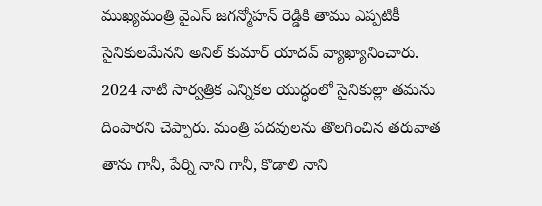ముఖ్యమంత్రి వైఎస్ జగన్మోహన్ రెడ్డికి తాము ఎప్పటికీ సైనికులమేనని అనిల్ కుమార్ యాదవ్ వ్యాఖ్యానించారు. 2024 నాటి సార్వత్రిక ఎన్నికల యుద్ధంలో సైనికుల్లా తమను దింపారని చెప్పారు. మంత్రి పదవులను తొలగించిన తరువాత తాను గానీ, పేర్ని నాని గానీ, కొడాలి నాని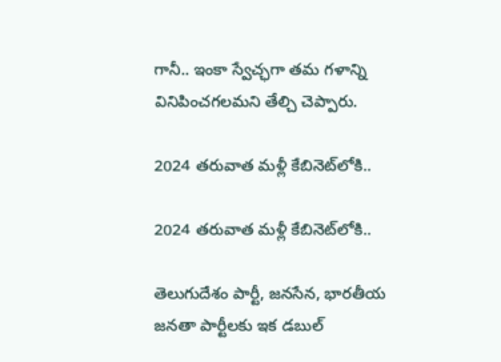గానీ.. ఇంకా స్వేచ్ఛగా తమ గళాన్ని వినిపించగలమని తేల్చి చెప్పారు.

2024 తరువాత మళ్లీ కేబినెట్‌లోకి..

2024 తరువాత మళ్లీ కేబినెట్‌లోకి..

తెలుగుదేశం పార్టీ, జనసేన, భారతీయ జనతా పార్టీలకు ఇక డబుల్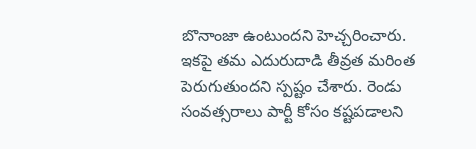బొనాంజా ఉంటుందని హెచ్చరించారు. ఇకపై తమ ఎదురుదాడి తీవ్రత మరింత పెరుగుతుందని స్పష్టం చేశారు. రెండు సంవత్సరాలు పార్టీ కోసం కష్టపడాలని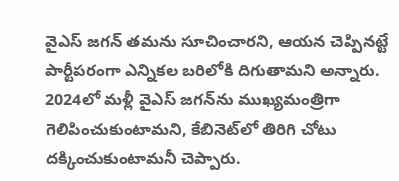వైఎస్ జగన్ తమను సూచించారని, ఆయన చెప్పినట్టే పార్టీపరంగా ఎన్నికల బరిలోకి దిగుతామని అన్నారు. 2024లో మళ్లీ వైఎస్ జగన్‌ను ముఖ్యమంత్రిగా గెలిపించుకుంటామని, కేబినెట్‌లో తిరిగి చోటు దక్కించుకుంటామనీ చెప్పారు.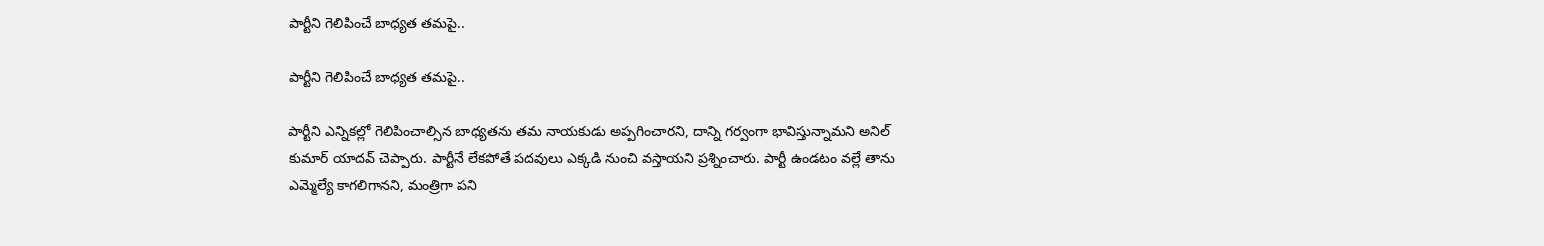పార్టీని గెలిపించే బాధ్యత తమపై..

పార్టీని గెలిపించే బాధ్యత తమపై..

పార్టీని ఎన్నికల్లో గెలిపించాల్సిన బాధ్యతను తమ నాయకుడు అప్పగించారని, దాన్ని గర్వంగా భావిస్తున్నామని అనిల్ కుమార్ యాదవ్ చెప్పారు. పార్టీనే లేకపోతే పదవులు ఎక్కడి నుంచి వస్తాయని ప్రశ్నించారు. పార్టీ ఉండటం వల్లే తాను ఎమ్మెల్యే కాగలిగానని, మంత్రిగా పని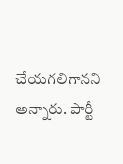చేయగలిగానని అన్నారు. పార్టీ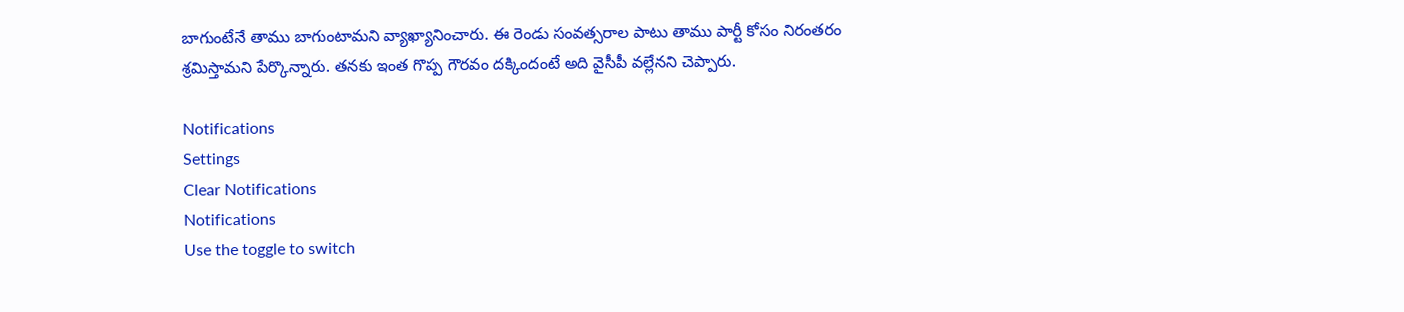బాగుంటేనే తాము బాగుంటామని వ్యాఖ్యానించారు. ఈ రెండు సంవత్సరాల పాటు తాము పార్టీ కోసం నిరంతరం శ్రమిస్తామని పేర్కొన్నారు. తనకు ఇంత గొప్ప గౌరవం దక్కిందంటే అది వైసీపీ వల్లేనని చెప్పారు.

Notifications
Settings
Clear Notifications
Notifications
Use the toggle to switch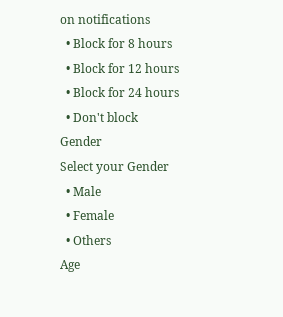on notifications
  • Block for 8 hours
  • Block for 12 hours
  • Block for 24 hours
  • Don't block
Gender
Select your Gender
  • Male
  • Female
  • Others
Age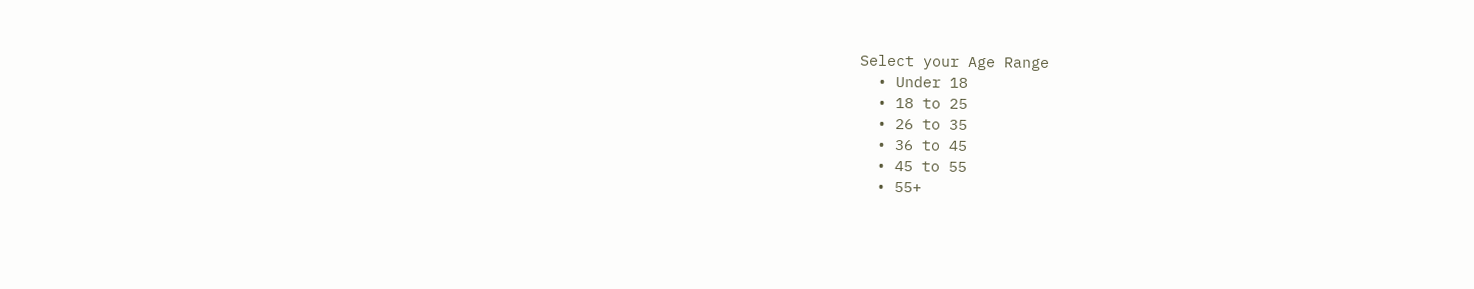Select your Age Range
  • Under 18
  • 18 to 25
  • 26 to 35
  • 36 to 45
  • 45 to 55
  • 55+